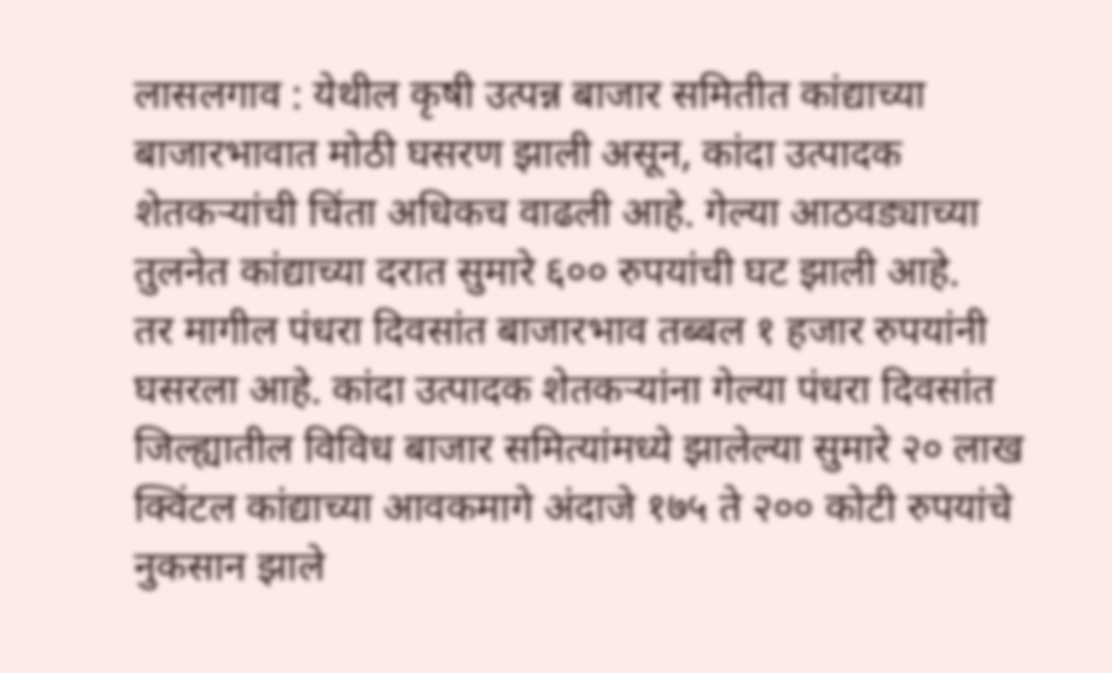लासलगाव : येथील कृषी उत्पन्न बाजार समितीत कांद्याच्या बाजारभावात मोठी घसरण झाली असून, कांदा उत्पादक शेतकऱ्यांची चिंता अधिकच वाढली आहे. गेल्या आठवड्याच्या तुलनेत कांद्याच्या दरात सुमारे ६०० रुपयांची घट झाली आहे.
तर मागील पंधरा दिवसांत बाजारभाव तब्बल १ हजार रुपयांनी घसरला आहे. कांदा उत्पादक शेतकऱ्यांना गेल्या पंधरा दिवसांत जिल्ह्यातील विविध बाजार समित्यांमध्ये झालेल्या सुमारे २० लाख क्विंटल कांद्याच्या आवकमागे अंदाजे १७५ ते २०० कोटी रुपयांचे नुकसान झाले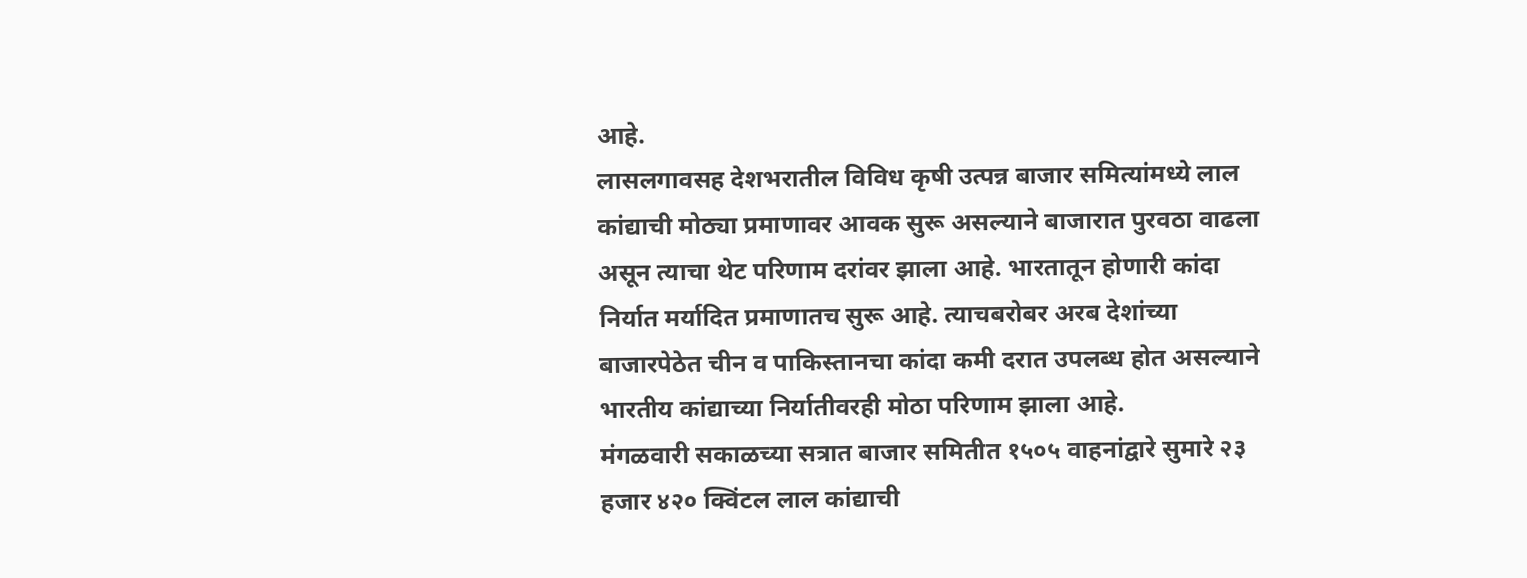आहे.
लासलगावसह देशभरातील विविध कृषी उत्पन्न बाजार समित्यांमध्ये लाल कांद्याची मोठ्या प्रमाणावर आवक सुरू असल्याने बाजारात पुरवठा वाढला असून त्याचा थेट परिणाम दरांवर झाला आहे. भारतातून होणारी कांदा निर्यात मर्यादित प्रमाणातच सुरू आहे. त्याचबरोबर अरब देशांच्या बाजारपेठेत चीन व पाकिस्तानचा कांदा कमी दरात उपलब्ध होत असल्याने भारतीय कांद्याच्या निर्यातीवरही मोठा परिणाम झाला आहे.
मंगळवारी सकाळच्या सत्रात बाजार समितीत १५०५ वाहनांद्वारे सुमारे २३ हजार ४२० क्विंटल लाल कांद्याची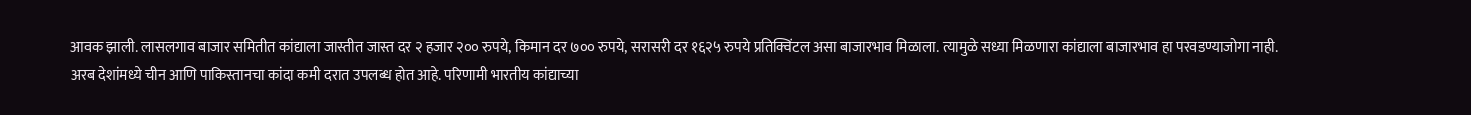आवक झाली. लासलगाव बाजार समितीत कांद्याला जास्तीत जास्त दर २ हजार २०० रुपये, किमान दर ७०० रुपये, सरासरी दर १६२५ रुपये प्रतिक्विंटल असा बाजारभाव मिळाला. त्यामुळे सध्या मिळणारा कांद्याला बाजारभाव हा परवडण्याजोगा नाही.
अरब देशांमध्ये चीन आणि पाकिस्तानचा कांदा कमी दरात उपलब्ध होत आहे. परिणामी भारतीय कांद्याच्या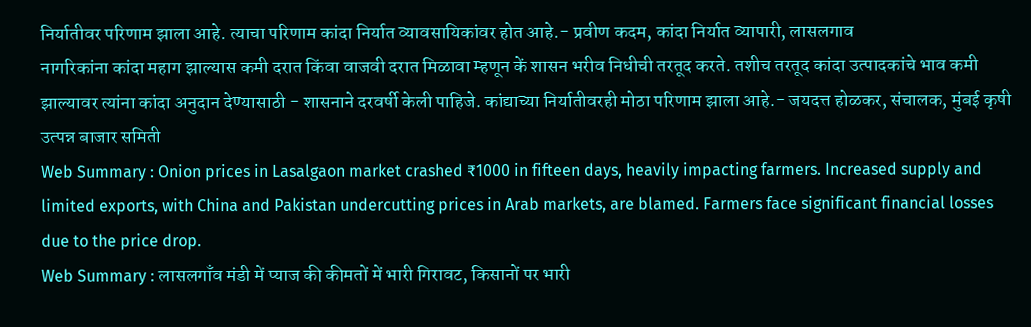निर्यातीवर परिणाम झाला आहे. त्याचा परिणाम कांदा निर्यात व्यावसायिकांवर होत आहे.- प्रवीण कदम, कांदा निर्यात व्यापारी, लासलगाव
नागरिकांना कांदा महाग झाल्यास कमी दरात किंवा वाजवी दरात मिळावा म्हणून कें शासन भरीव निधीची तरतूद करते. तशीच तरतूद कांदा उत्पादकांचे भाव कमी झाल्यावर त्यांना कांदा अनुदान देण्यासाठी - शासनाने दरवर्षी केली पाहिजे. कांद्याच्या निर्यातीवरही मोठा परिणाम झाला आहे.- जयदत्त होळकर, संचालक, मुंबई कृषी उत्पन्न बाजार समिती
Web Summary : Onion prices in Lasalgaon market crashed ₹1000 in fifteen days, heavily impacting farmers. Increased supply and limited exports, with China and Pakistan undercutting prices in Arab markets, are blamed. Farmers face significant financial losses due to the price drop.
Web Summary : लासलगाँव मंडी में प्याज की कीमतों में भारी गिरावट, किसानों पर भारी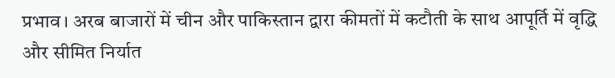प्रभाव। अरब बाजारों में चीन और पाकिस्तान द्वारा कीमतों में कटौती के साथ आपूर्ति में वृद्धि और सीमित निर्यात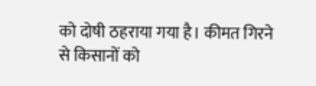को दोषी ठहराया गया है। कीमत गिरने से किसानों को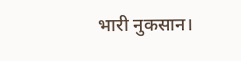भारी नुकसान।